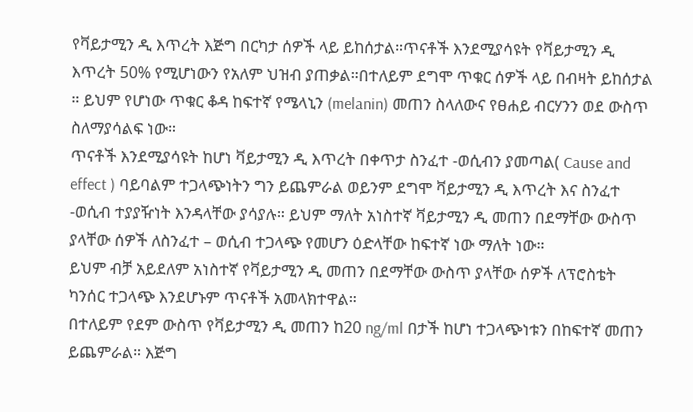የቫይታሚን ዲ እጥረት እጅግ በርካታ ሰዎች ላይ ይከሰታል።ጥናቶች እንደሚያሳዩት የቫይታሚን ዲ እጥረት 50% የሚሆነውን የአለም ህዝብ ያጠቃል።በተለይም ደግሞ ጥቁር ሰዎች ላይ በብዛት ይከሰታል ። ይህም የሆነው ጥቁር ቆዳ ከፍተኛ የሜላኒን (melanin) መጠን ስላለውና የፀሐይ ብርሃንን ወደ ውስጥ ስለማያሳልፍ ነው።
ጥናቶች እንደሚያሳዩት ከሆነ ቫይታሚን ዲ እጥረት በቀጥታ ስንፈተ -ወሲብን ያመጣል( Cause and effect ) ባይባልም ተጋላጭነትን ግን ይጨምራል ወይንም ደግሞ ቫይታሚን ዲ እጥረት እና ስንፈተ -ወሲብ ተያያዥነት እንዳላቸው ያሳያሉ። ይህም ማለት አነስተኛ ቫይታሚን ዲ መጠን በደማቸው ውስጥ ያላቸው ሰዎች ለስንፈተ – ወሲብ ተጋላጭ የመሆን ዕድላቸው ከፍተኛ ነው ማለት ነው።
ይህም ብቻ አይደለም አነስተኛ የቫይታሚን ዲ መጠን በደማቸው ውስጥ ያላቸው ሰዎች ለፕሮስቴት ካንሰር ተጋላጭ እንደሆኑም ጥናቶች አመላክተዋል።
በተለይም የደም ውስጥ የቫይታሚን ዲ መጠን ከ20 ng/ml በታች ከሆነ ተጋላጭነቱን በከፍተኛ መጠን ይጨምራል። እጅግ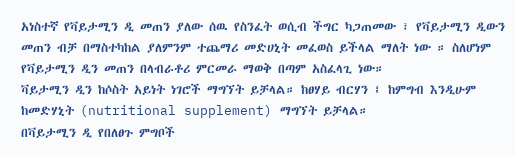አነስተኛ የቫይታሚን ዲ መጠን ያለው ሰዉ የስንፈት ወሲብ ችግር ካጋጠመው ፣ የቫይታሚን ዲውን መጠን ብቻ በማስተካከል ያለምንም ተጨማሪ መድሀኒት መፈወስ ይችላል ማለት ነው ። ስለሆነም የቫይታሚን ዲን መጠን በላብራቶሪ ምርመራ ማወቅ በጣም አስፈላጊ ነው።
ቫይታሚን ዲን ከሶስት አይነት ነገሮች ማግኘት ይቻላል። ከፀሃይ ብርሃን ፤ ከምግብ እንዲሁም ከመድሃኒት (nutritional supplement) ማግኘት ይቻላል።
በቫይታሚን ዲ የበለፀጉ ምግቦች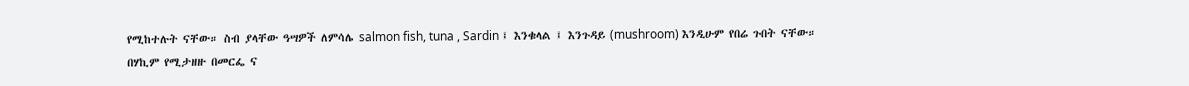የሚከተሉት ናቸው። ስብ ያላቸው ዓሣዎች ለምሳሌ salmon fish, tuna , Sardin ፤ እንቁላል ፤ እንጉዳይ (mushroom) እንዲሁም የበሬ ጉበት ናቸው።
በሃኪም የሚታዘዙ በመርፌ ና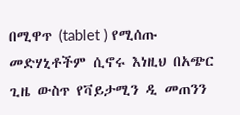በሚዋጥ (tablet ) የሚሰጡ መድሃኒቶችም ሲኖሩ እነዚህ በአጭር ጊዜ ውስጥ የቫይታሚን ዲ መጠንን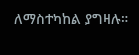ለማስተካከል ያግዛሉ።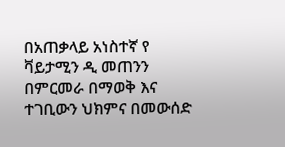በአጠቃላይ አነስተኛ የ ቫይታሚን ዲ መጠንን በምርመራ በማወቅ እና ተገቢውን ህክምና በመውሰድ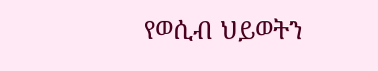የወሲብ ህይወትን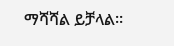ማሻሻል ይቻላል።